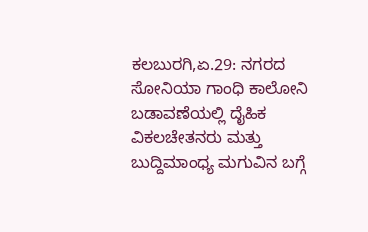ಕಲಬುರಗಿ,ಏ.29: ನಗರದ ಸೋನಿಯಾ ಗಾಂಧಿ ಕಾಲೋನಿ ಬಡಾವಣೆಯಲ್ಲಿ ದೈಹಿಕ ವಿಕಲಚೇತನರು ಮತ್ತು ಬುದ್ದಿಮಾಂಧ್ಯ ಮಗುವಿನ ಬಗ್ಗೆ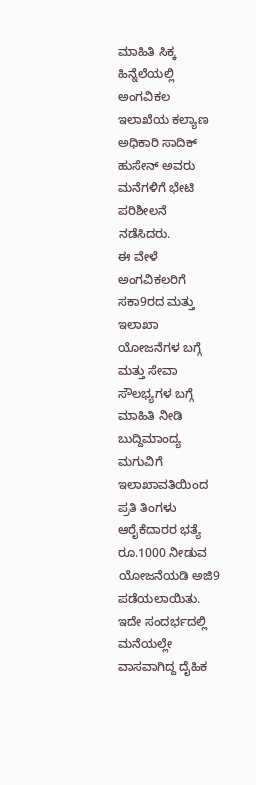ಮಾಹಿತಿ ಸಿಕ್ಕ ಹಿನ್ನೆಲೆಯಲ್ಲಿ ಅಂಗವಿಕಲ ಇಲಾಖೆಯ ಕಲ್ಯಾಣ ಅಧಿಕಾರಿ ಸಾದಿಕ್ ಹುಸೇನ್ ಅವರು ಮನೆಗಳಿಗೆ ಭೇಟಿ ಪರಿಶೀಲನೆ ನಡೆಸಿದರು.
ಈ ವೇಳೆ ಅಂಗವಿಕಲರಿಗೆ ಸಕಾ9ರದ ಮತ್ತು ಇಲಾಖಾ ಯೋಜನೆಗಳ ಬಗ್ಗೆ ಮತ್ತು ಸೇವಾ ಸೌಲಭ್ಯಗಳ ಬಗ್ಗೆ ಮಾಹಿತಿ ನೀಡಿ ಬುದ್ದಿಮಾಂದ್ಯ ಮಗುವಿಗೆ ಇಲಾಖಾವತಿಯಿಂದ ಪ್ರತಿ ತಿಂಗಳು ಆರೈಕೆದಾರರ ಭತ್ಯೆ ರೂ.1000 ನೀಡುವ ಯೋಜನೆಯಡಿ ಅಜಿ9 ಪಡೆಯಲಾಯಿತು.
ಇದೇ ಸಂದರ್ಭದಲ್ಲಿ ಮನೆಯಲ್ಲೇ ವಾಸವಾಗಿದ್ದ ದೈಹಿಕ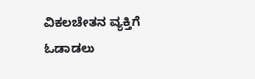ವಿಕಲಚೇತನ ವ್ಯಕ್ತಿಗೆ ಓಡಾಡಲು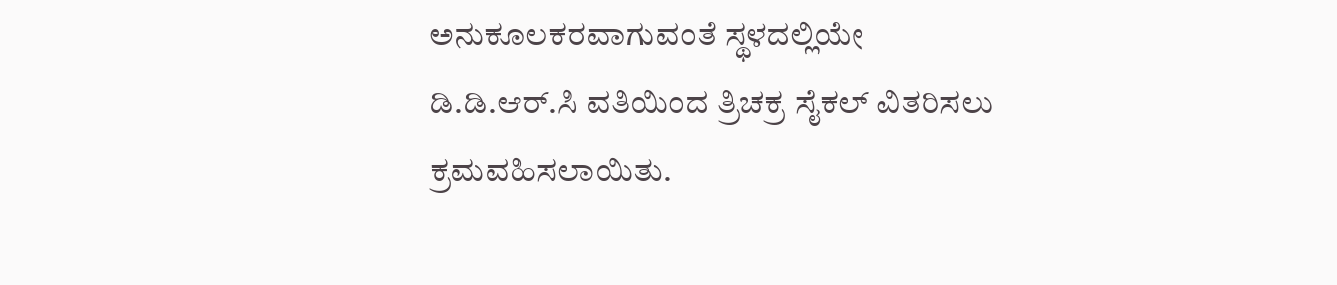ಅನುಕೂಲಕರವಾಗುವಂತೆ ಸ್ಥಳದಲ್ಲಿಯೇ ಡಿ.ಡಿ.ಆರ್.ಸಿ ವತಿಯಿಂದ ತ್ರಿಚಕ್ರ ಸೈಕಲ್ ವಿತರಿಸಲು ಕ್ರಮವಹಿಸಲಾಯಿತು.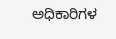ಅಧಿಕಾರಿಗಳ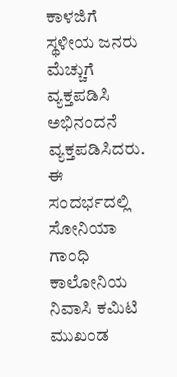ಕಾಳಜಿಗೆ ಸ್ಥಳೀಯ ಜನರು ಮೆಚ್ಚುಗೆ ವ್ಯಕ್ತಪಡಿಸಿ ಅಭಿನಂದನೆ ವ್ಯಕ್ತಪಡಿಸಿದರು.
ಈ ಸಂದರ್ಭದಲ್ಲಿ ಸೋನಿಯಾ ಗಾಂಧಿ ಕಾಲೋನಿಯ ನಿವಾಸಿ ಕಮಿಟಿ ಮುಖಂಡ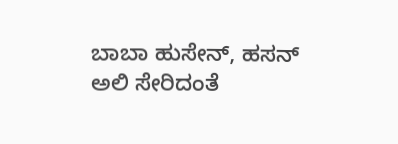ಬಾಬಾ ಹುಸೇನ್, ಹಸನ್ ಅಲಿ ಸೇರಿದಂತೆ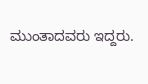ಮುಂತಾದವರು ಇದ್ದರು.